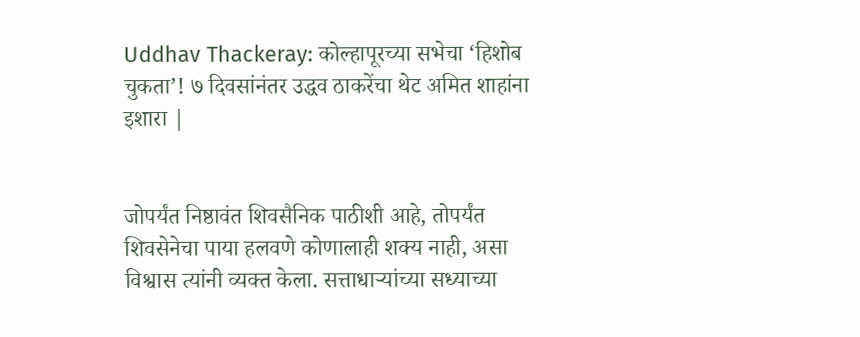Uddhav Thackeray: कोल्हापूरच्या सभेचा ‘हिशोब चुकता’! ७ दिवसांनंतर उद्धव ठाकरेंचा थेट अमित शाहांना इशारा |


जोपर्यंत निष्ठावंत शिवसैनिक पाठीशी आहे, तोपर्यंत शिवसेनेचा पाया हलवणे कोणालाही शक्य नाही, असा विश्वास त्यांनी व्यक्त केला. सत्ताधाऱ्यांच्या सध्याच्या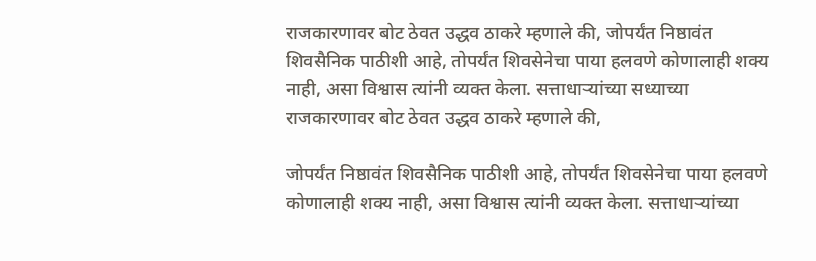राजकारणावर बोट ठेवत उद्धव ठाकरे म्हणाले की, जोपर्यंत निष्ठावंत शिवसैनिक पाठीशी आहे, तोपर्यंत शिवसेनेचा पाया हलवणे कोणालाही शक्य नाही, असा विश्वास त्यांनी व्यक्त केला. सत्ताधाऱ्यांच्या सध्याच्या राजकारणावर बोट ठेवत उद्धव ठाकरे म्हणाले की,

जोपर्यंत निष्ठावंत शिवसैनिक पाठीशी आहे, तोपर्यंत शिवसेनेचा पाया हलवणे कोणालाही शक्य नाही, असा विश्वास त्यांनी व्यक्त केला. सत्ताधाऱ्यांच्या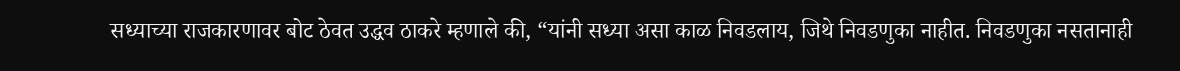सध्याच्या राजकारणावर बोट ठेवत उद्धव ठाकरे म्हणाले की, “यांनी सध्या असा काळ निवडलाय, जिथे निवडणुका नाहीत. निवडणुका नसतानाही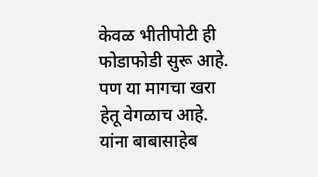केवळ भीतीपोटी ही फोडाफोडी सुरू आहे. पण या मागचा खरा हेतू वेगळाच आहे. यांना बाबासाहेब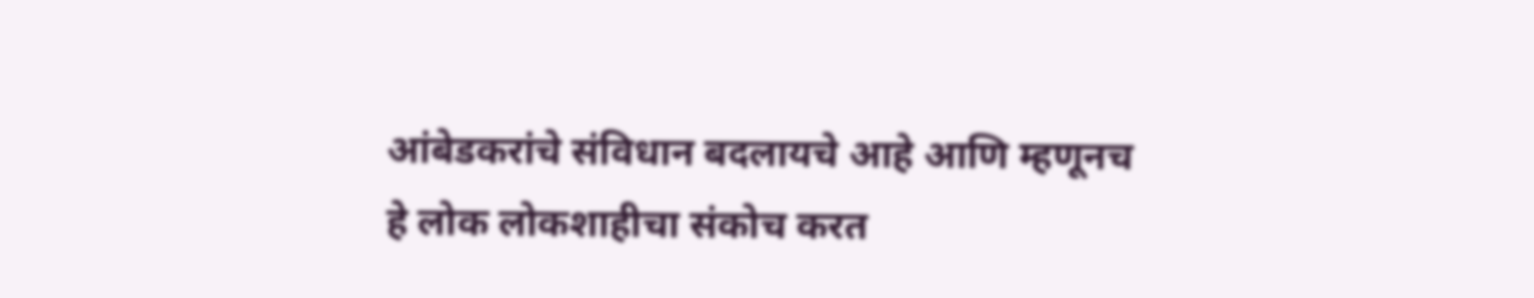आंबेडकरांचे संविधान बदलायचे आहे आणि म्हणूनच हे लोक लोकशाहीचा संकोच करत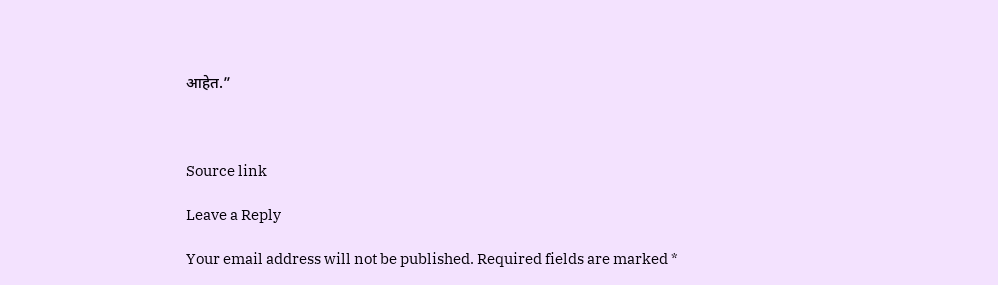आहेत.”



Source link

Leave a Reply

Your email address will not be published. Required fields are marked *